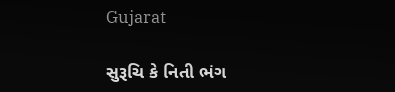Gujarat

સુરૂચિ કે નિતી ભંગ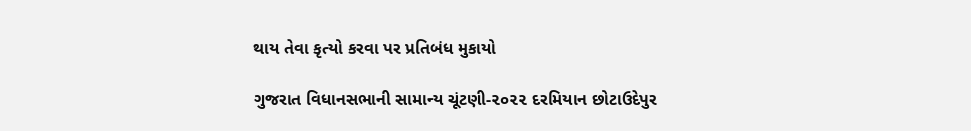થાય તેવા કૃત્યો કરવા પર પ્રતિબંધ મુકાયો

ગુજરાત વિધાનસભાની સામાન્ય ચૂંટણી-૨૦૨૨ દરમિયાન છોટાઉદેપુર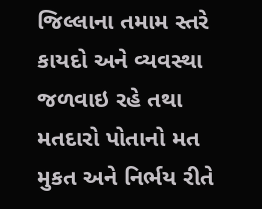જિલ્લાના તમામ સ્તરે કાયદો અને વ્યવસ્થા જળવાઇ રહે તથા મતદારો પોતાનો મત મુકત અને નિર્ભય રીતે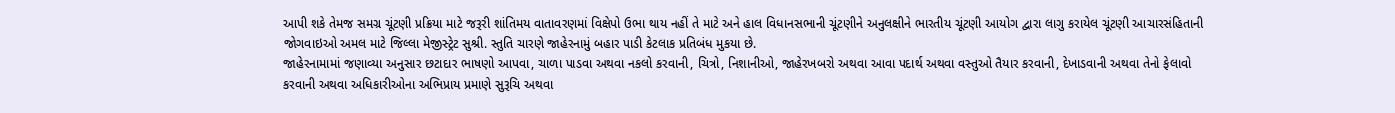આપી શકે તેમજ સમગ્ર ચૂંટણી પ્રક્રિયા માટે જરૂરી શાંતિમય વાતાવરણમાં વિક્ષેપો ઉભા થાય નહીં તે માટે અને હાલ વિધાનસભાની ચૂંટણીને અનુલક્ષીને ભારતીય ચૂંટણી આયોગ દ્વારા લાગુ કરાયેલ ચૂંટણી આચારસંહિતાની જોગવાઇઓ અમલ માટે જિલ્લા મેજીસ્ટ્રેટ સુશ્રી. સ્તુતિ ચારણે જાહેરનામું બહાર પાડી કેટલાક પ્રતિબંધ મુકયા છે.
જાહેરનામામાં જણાવ્યા અનુસાર છટાદાર ભાષણો આપવા, ચાળા પાડવા અથવા નકલો કરવાની, ચિત્રો, નિશાનીઓ, જાહેરખબરો અથવા આવા પદાર્થ અથવા વસ્તુઓ તૈયાર કરવાની, દેખાડવાની અથવા તેનો ફેલાવો કરવાની અથવા અધિકારીઓના અભિપ્રાય પ્રમાણે સુરૂચિ અથવા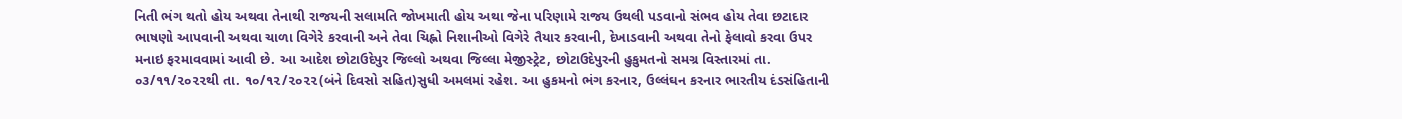નિતી ભંગ થતો હોય અથવા તેનાથી રાજયની સલામતિ જોખમાતી હોય અથા જેના પરિણામે રાજય ઉથલી પડવાનો સંભવ હોય તેવા છટાદાર ભાષણો આપવાની અથવા ચાળા વિગેરે કરવાની અને તેવા ચિહ્નો નિશાનીઓ વિગેરે તૈયાર કરવાની, દેખાડવાની અથવા તેનો ફેલાવો કરવા ઉપર મનાઇ ફરમાવવામાં આવી છે. આ આદેશ છોટાઉદેપુર જિલ્લો અથવા જિલ્લા મેજીસ્ટ્રેટ, છોટાઉદેપુરની હુકુમતનો સમગ્ર વિસ્તારમાં તા. ૦૩/૧૧/૨૦૨૨થી તા. ૧૦/૧૨/૨૦૨૨(બંને દિવસો સહિત)સુધી અમલમાં રહેશ. આ હુકમનો ભંગ કરનાર, ઉલ્લંઘન કરનાર ભારતીય દંડસંહિતાની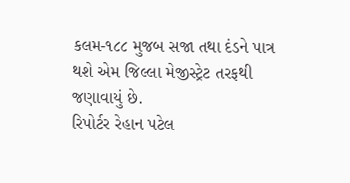કલમ-૧૮૮ મુજબ સજા તથા દંડને પાત્ર થશે એમ જિલ્લા મેજીસ્ટ્રેટ તરફથી જણાવાયું છે.
રિપોર્ટર રેહાન પટેલ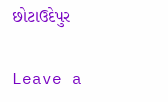છોટાઉદેપુર

Leave a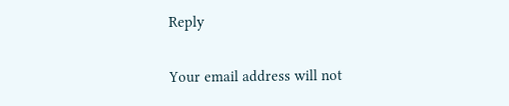Reply

Your email address will not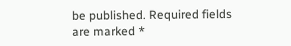be published. Required fields are marked *